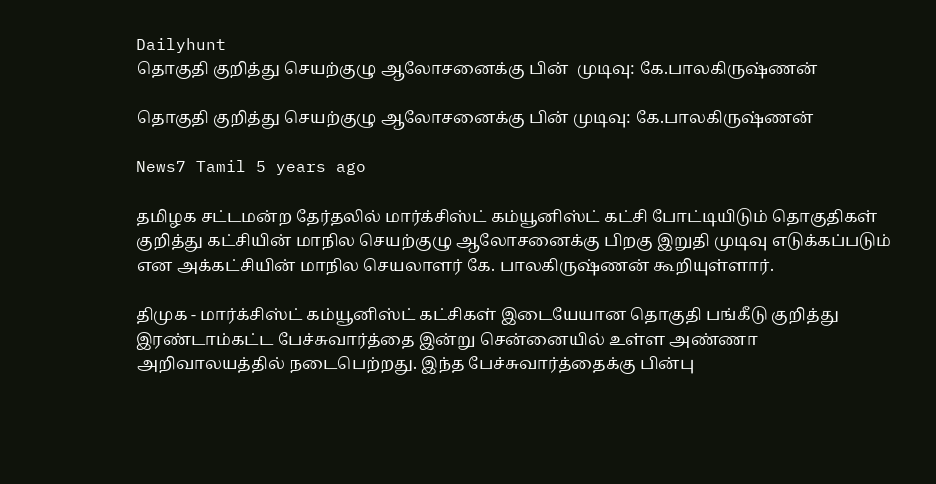Dailyhunt
தொகுதி குறித்து செயற்குழு ஆலோசனைக்கு பின்  முடிவு: கே.பாலகிருஷ்ணன்

தொகுதி குறித்து செயற்குழு ஆலோசனைக்கு பின் முடிவு: கே.பாலகிருஷ்ணன்

News7 Tamil 5 years ago

தமிழக சட்டமன்ற தேர்தலில் மார்க்சிஸ்ட் கம்யூனிஸ்ட் கட்சி போட்டியிடும் தொகுதிகள் குறித்து கட்சியின் மாநில செயற்குழு ஆலோசனைக்கு பிறகு இறுதி முடிவு எடுக்கப்படும் என அக்கட்சியின் மாநில செயலாளர் கே. பாலகிருஷ்ணன் கூறியுள்ளார்.

திமுக - மார்க்சிஸ்ட் கம்யூனிஸ்ட் கட்சிகள் இடையேயான தொகுதி பங்கீடு குறித்து இரண்டாம்கட்ட பேச்சுவார்த்தை இன்று சென்னையில் உள்ள அண்ணா அறிவாலயத்தில் நடைபெற்றது. இந்த பேச்சுவார்த்தைக்கு பின்பு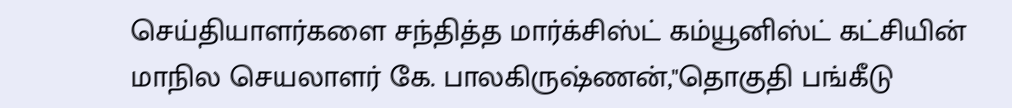செய்தியாளர்களை சந்தித்த மார்க்சிஸ்ட் கம்யூனிஸ்ட் கட்சியின் மாநில செயலாளர் கே. பாலகிருஷ்ணன்,"தொகுதி பங்கீடு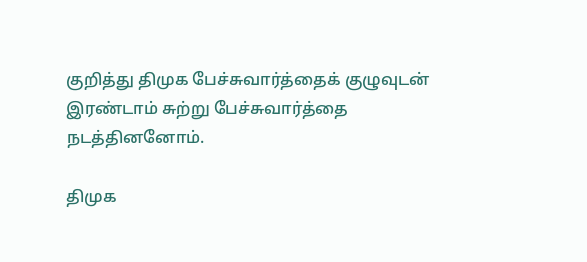குறித்து திமுக பேச்சுவார்த்தைக் குழுவுடன் இரண்டாம் சுற்று பேச்சுவார்த்தை நடத்தினனோம்.

திமுக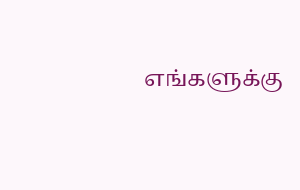எங்களுக்கு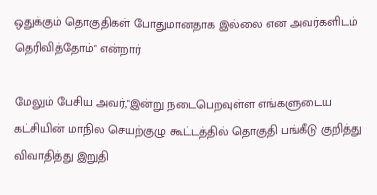ஒதுக்கும் தொகுதிகள் போதுமானதாக இல்லை என அவர்களிடம் தெரிவித்தோம்" என்றார்

மேலும் பேசிய அவர்,"இன்று நடைபெறவுள்ள எங்களுடைய கட்சியின் மாநில செயற்குழு கூட்டத்தில் தொகுதி பங்கீடு குறித்து விவாதித்து இறுதி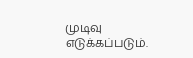முடிவு எடுக்கப்படும்.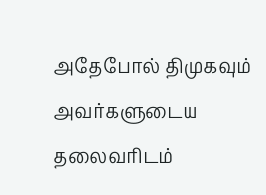அதேபோல் திமுகவும் அவர்களுடைய தலைவரிடம்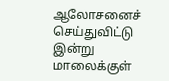ஆலோசனைச் செய்துவிட்டு இன்று மாலைக்குள்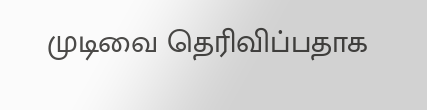முடிவை தெரிவிப்பதாக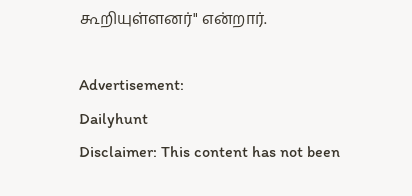கூறியுள்ளனர்" என்றார்.

Advertisement:
Dailyhunt
Disclaimer: This content has not been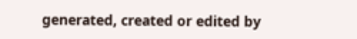generated, created or edited by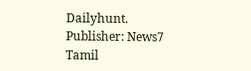Dailyhunt. Publisher: News7 Tamil